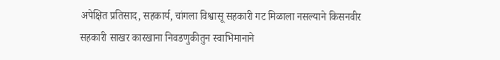अपेक्षित प्रतिसाद, सहकार्य, चांगला विश्वासू सहकारी गट मिळाला नसल्याने किसनवीर सहकारी साखर कारखाना निवडणुकीतुन स्वाभिमानाने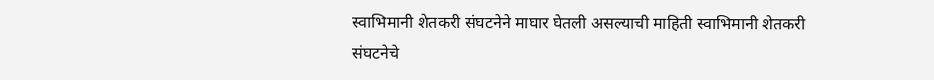स्वाभिमानी शेतकरी संघटनेने माघार घेतली असल्याची माहिती स्वाभिमानी शेतकरी संघटनेचे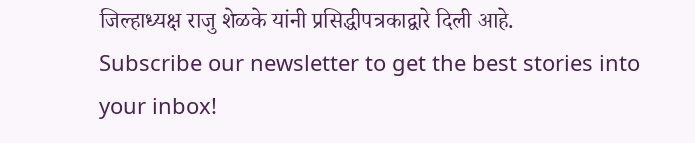जिल्हाध्यक्ष राजु शेळके यांनी प्रसिद्धीपत्रकाद्वारे दिली आहे.
Subscribe our newsletter to get the best stories into your inbox!